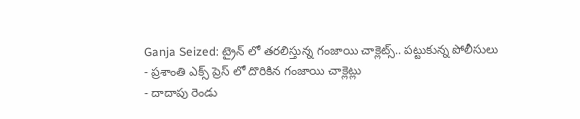Ganja Seized: ట్రైన్ లో తరలిస్తున్న గంజాయి చాక్లెట్స్.. పట్టుకున్న పోలీసులు
- ప్రశాంతి ఎక్స్ ప్రెస్ లో దొరికిన గంజాయి చాక్లెట్లు
- దాదాపు రెండు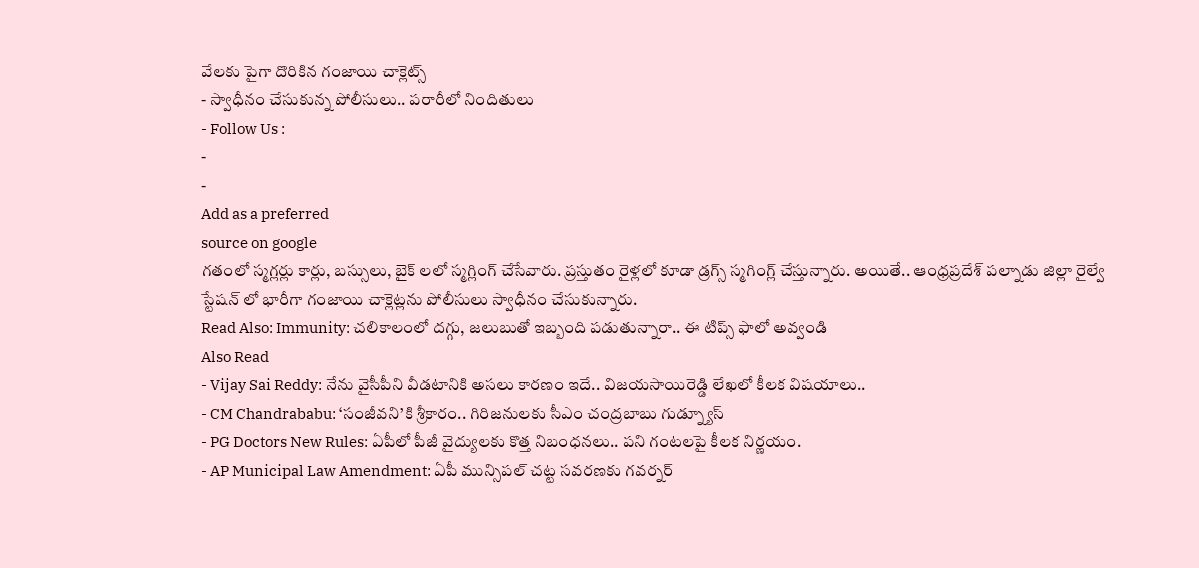వేలకు పైగా దొరికిన గంజాయి చాక్లెట్స్
- స్వాధీనం చేసుకున్న పోలీసులు.. పరారీలో నిందితులు
- Follow Us :
-
-
Add as a preferred
source on google
గతంలో స్మగ్లర్లు కార్లు, బస్సులు, బైక్ లలో స్మగ్లింగ్ చేసేవారు. ప్రస్తుతం రైళ్లలో కూడా డ్రగ్స్ స్మగింగ్ల్ చేస్తున్నారు. అయితే.. ఆంధ్రప్రదేశ్ పల్నాడు జిల్లా రైల్వే స్టేషన్ లో భారీగా గంజాయి చాక్లెట్లను పోలీసులు స్వాధీనం చేసుకున్నారు.
Read Also: Immunity: చలికాలంలో దగ్గు, జలుబుతో ఇబ్బంది పడుతున్నారా.. ఈ టిప్స్ ఫాలో అవ్వండి
Also Read
- Vijay Sai Reddy: నేను వైసీపీని వీడటానికి అసలు కారణం ఇదే.. విజయసాయిరెడ్డి లేఖలో కీలక విషయాలు..
- CM Chandrababu: ‘సంజీవని’కి శ్రీకారం.. గిరిజనులకు సీఎం చంద్రబాబు గుడ్న్యూస్
- PG Doctors New Rules: ఏపీలో పీజీ వైద్యులకు కొత్త నిబంధనలు.. పని గంటలపై కీలక నిర్ణయం.
- AP Municipal Law Amendment: ఏపీ మున్సిపల్ చట్ట సవరణకు గవర్నర్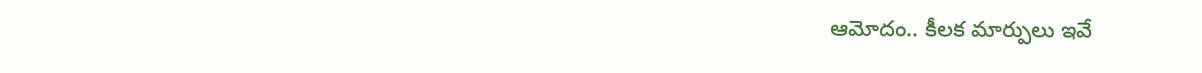ఆమోదం.. కీలక మార్పులు ఇవే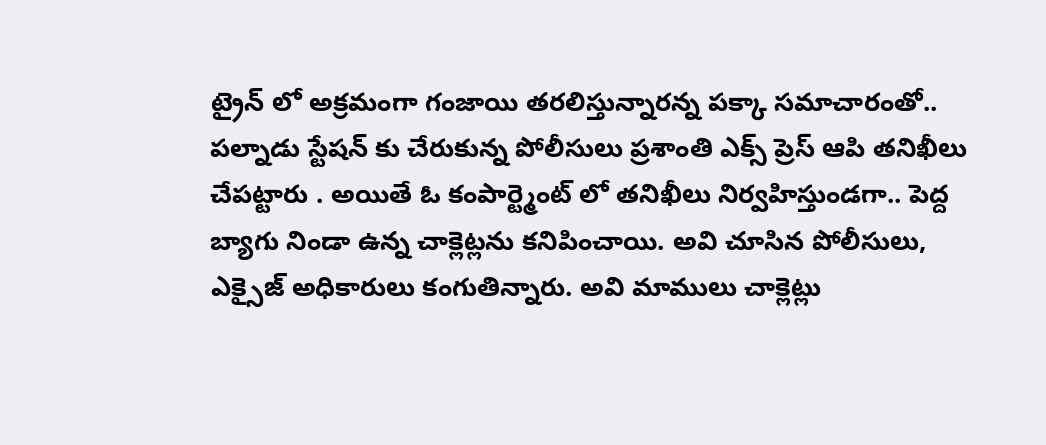ట్రైన్ లో అక్రమంగా గంజాయి తరలిస్తున్నారన్న పక్కా సమాచారంతో.. పల్నాడు స్టేషన్ కు చేరుకున్న పోలీసులు ప్రశాంతి ఎక్స్ ప్రెస్ ఆపి తనిఖీలు చేపట్టారు . అయితే ఓ కంపార్ట్మెంట్ లో తనిఖీలు నిర్వహిస్తుండగా.. పెద్ద బ్యాగు నిండా ఉన్న చాక్లెట్లను కనిపించాయి. అవి చూసిన పోలీసులు, ఎక్సైజ్ అధికారులు కంగుతిన్నారు. అవి మాములు చాక్లెట్లు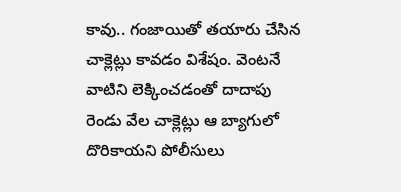కావు.. గంజాయితో తయారు చేసిన చాక్లెట్లు కావడం విశేషం. వెంటనే వాటిని లెక్కించడంతో దాదాపు రెండు వేల చాక్లెట్లు ఆ బ్యాగులో దొరికాయని పోలీసులు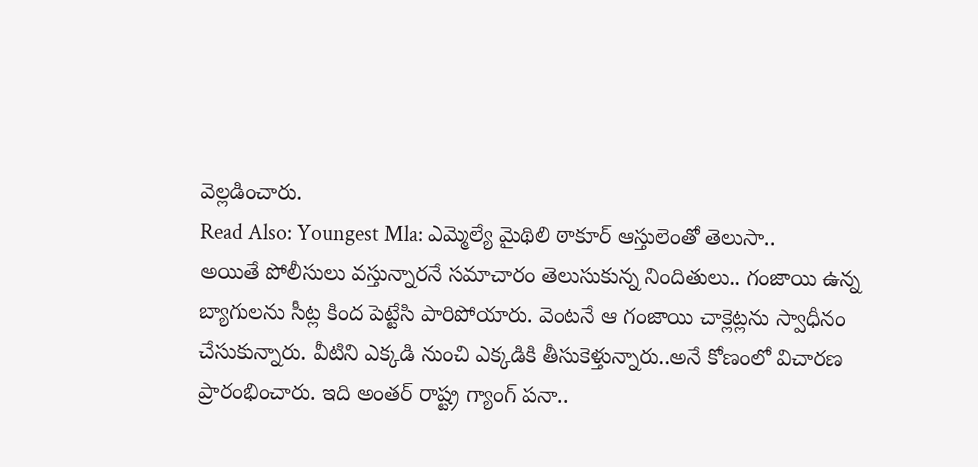వెల్లడించారు.
Read Also: Youngest Mla: ఎమ్మెల్యే మైథిలి ఠాకూర్ ఆస్తులెంతో తెలుసా..
అయితే పోలీసులు వస్తున్నారనే సమాచారం తెలుసుకున్న నిందితులు.. గంజాయి ఉన్న బ్యాగులను సీట్ల కింద పెట్టేసి పారిపోయారు. వెంటనే ఆ గంజాయి చాక్లెట్లను స్వాధీనం చేసుకున్నారు. వీటిని ఎక్కడి నుంచి ఎక్కడికి తీసుకెళ్తున్నారు..అనే కోణంలో విచారణ ప్రారంభించారు. ఇది అంతర్ రాష్ట్ర గ్యాంగ్ పనా..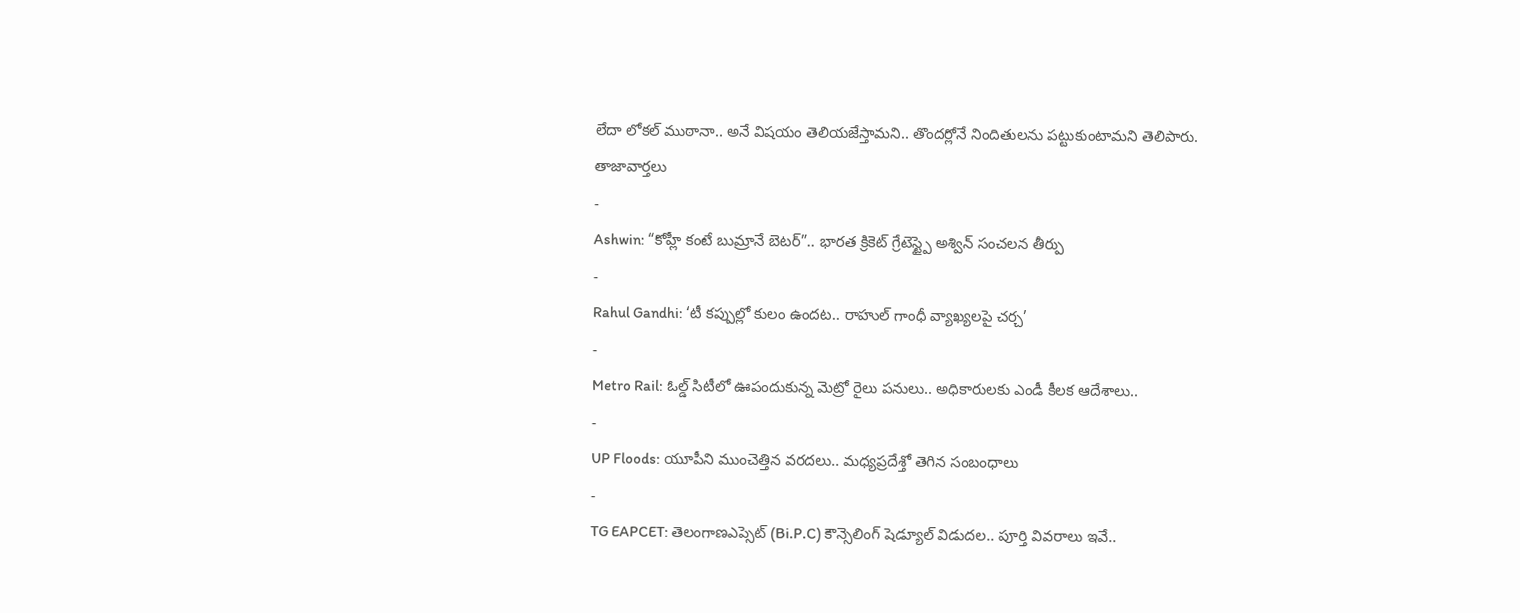లేదా లోకల్ ముఠానా.. అనే విషయం తెలియజేస్తామని.. తొందర్లోనే నిందితులను పట్టుకుంటామని తెలిపారు.
తాజావార్తలు
-
Ashwin: “కోహ్లీ కంటే బుమ్రానే బెటర్”.. భారత క్రికెట్ గ్రేటెస్ట్పై అశ్విన్ సంచలన తీర్పు
-
Rahul Gandhi: ‘టీ కప్పుల్లో కులం ఉందట.. రాహుల్ గాంధీ వ్యాఖ్యలపై చర్చ’
-
Metro Rail: ఓల్డ్ సిటీలో ఊపందుకున్న మెట్రో రైలు పనులు.. అధికారులకు ఎండీ కీలక ఆదేశాలు..
-
UP Floods: యూపీని ముంచెత్తిన వరదలు.. మధ్యప్రదేశ్తో తెగిన సంబంధాలు
-
TG EAPCET: తెలంగాణఎప్సెట్ (Bi.P.C) కౌన్సెలింగ్ షెడ్యూల్ విడుదల.. పూర్తి వివరాలు ఇవే..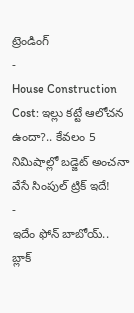ట్రెండింగ్
-
House Construction Cost: ఇల్లు కట్టే ఆలోచన ఉందా?.. కేవలం 5 నిమిషాల్లో బడ్జెట్ అంచనా వేసే సింపుల్ ట్రిక్ ఇదే!
-
ఇదేం ఫోన్ బాబోయ్.. బ్లాక్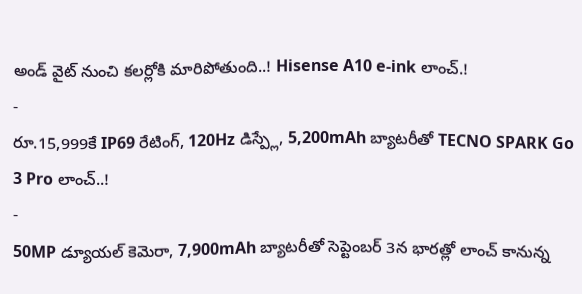అండ్ వైట్ నుంచి కలర్లోకి మారిపోతుంది..! Hisense A10 e-ink లాంచ్.!
-
రూ.15,999కే IP69 రేటింగ్, 120Hz డిస్ప్లే, 5,200mAh బ్యాటరీతో TECNO SPARK Go 3 Pro లాంచ్..!
-
50MP డ్యూయల్ కెమెరా, 7,900mAh బ్యాటరీతో సెప్టెంబర్ 3న భారత్లో లాంచ్ కానున్న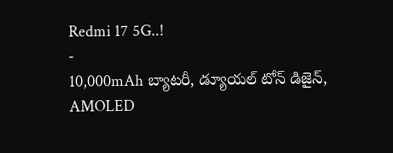Redmi 17 5G..!
-
10,000mAh బ్యాటరీ, డ్యూయల్ టోన్ డిజైన్, AMOLED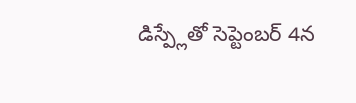డిస్ప్లేతో సెప్టెంబర్ 4న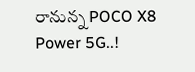రానున్న POCO X8 Power 5G..!